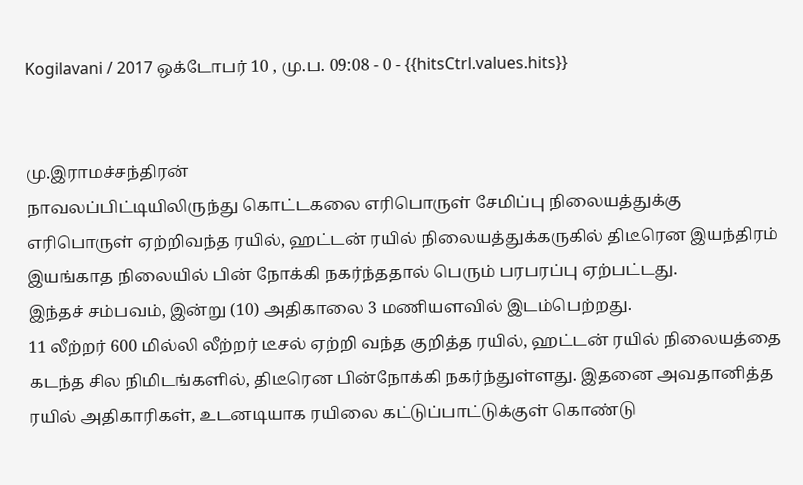Kogilavani / 2017 ஒக்டோபர் 10 , மு.ப. 09:08 - 0 - {{hitsCtrl.values.hits}}


மு.இராமச்சந்திரன்
நாவலப்பிட்டியிலிருந்து கொட்டகலை எரிபொருள் சேமிப்பு நிலையத்துக்கு எரிபொருள் ஏற்றிவந்த ரயில், ஹட்டன் ரயில் நிலையத்துக்கருகில் திடீரென இயந்திரம் இயங்காத நிலையில் பின் நோக்கி நகர்ந்ததால் பெரும் பரபரப்பு ஏற்பட்டது.
இந்தச் சம்பவம், இன்று (10) அதிகாலை 3 மணியளவில் இடம்பெற்றது.
11 லீற்றர் 600 மில்லி லீற்றர் டீசல் ஏற்றி வந்த குறித்த ரயில், ஹட்டன் ரயில் நிலையத்தை கடந்த சில நிமிடங்களில், திடீரென பின்நோக்கி நகர்ந்துள்ளது. இதனை அவதானித்த ரயில் அதிகாரிகள், உடனடியாக ரயிலை கட்டுப்பாட்டுக்குள் கொண்டு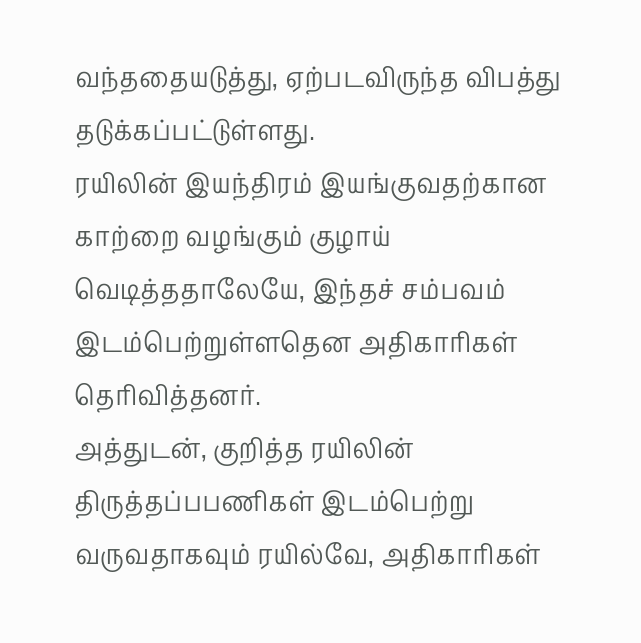வந்ததையடுத்து, ஏற்படவிருந்த விபத்து தடுக்கப்பட்டுள்ளது.
ரயிலின் இயந்திரம் இயங்குவதற்கான காற்றை வழங்கும் குழாய் வெடித்ததாலேயே, இந்தச் சம்பவம் இடம்பெற்றுள்ளதென அதிகாரிகள் தெரிவித்தனர்.
அத்துடன், குறித்த ரயிலின் திருத்தப்பபணிகள் இடம்பெற்று வருவதாகவும் ரயில்வே, அதிகாரிகள்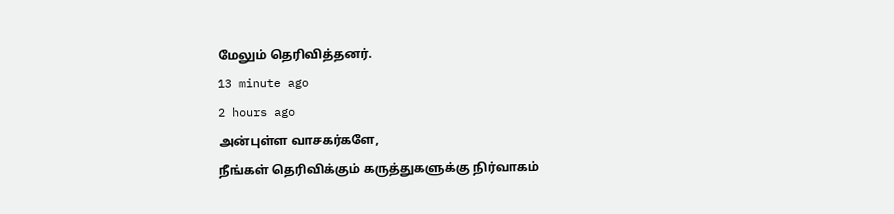மேலும் தெரிவித்தனர்.
13 minute ago
2 hours ago
அன்புள்ள வாசகர்களே,
நீங்கள் தெரிவிக்கும் கருத்துகளுக்கு நிர்வாகம்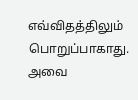எவ்விதத்திலும் பொறுப்பாகாது. அவை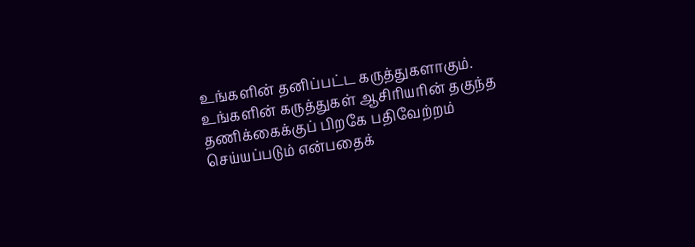உங்களின் தனிப்பட்ட கருத்துகளாகும். உங்களின் கருத்துகள் ஆசிரியரின் தகுந்த தணிக்கைக்குப் பிறகே பதிவேற்றம் செய்யப்படும் என்பதைக்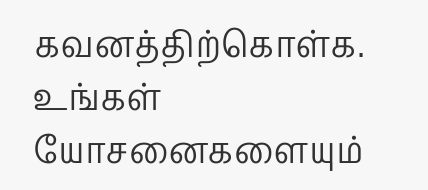கவனத்திற்கொள்க. உங்கள் யோசனைகளையும்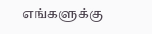எங்களுக்கு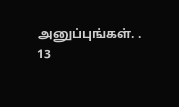அனுப்புங்கள். .
13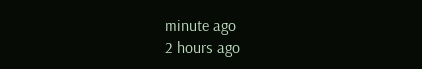minute ago
2 hours ago